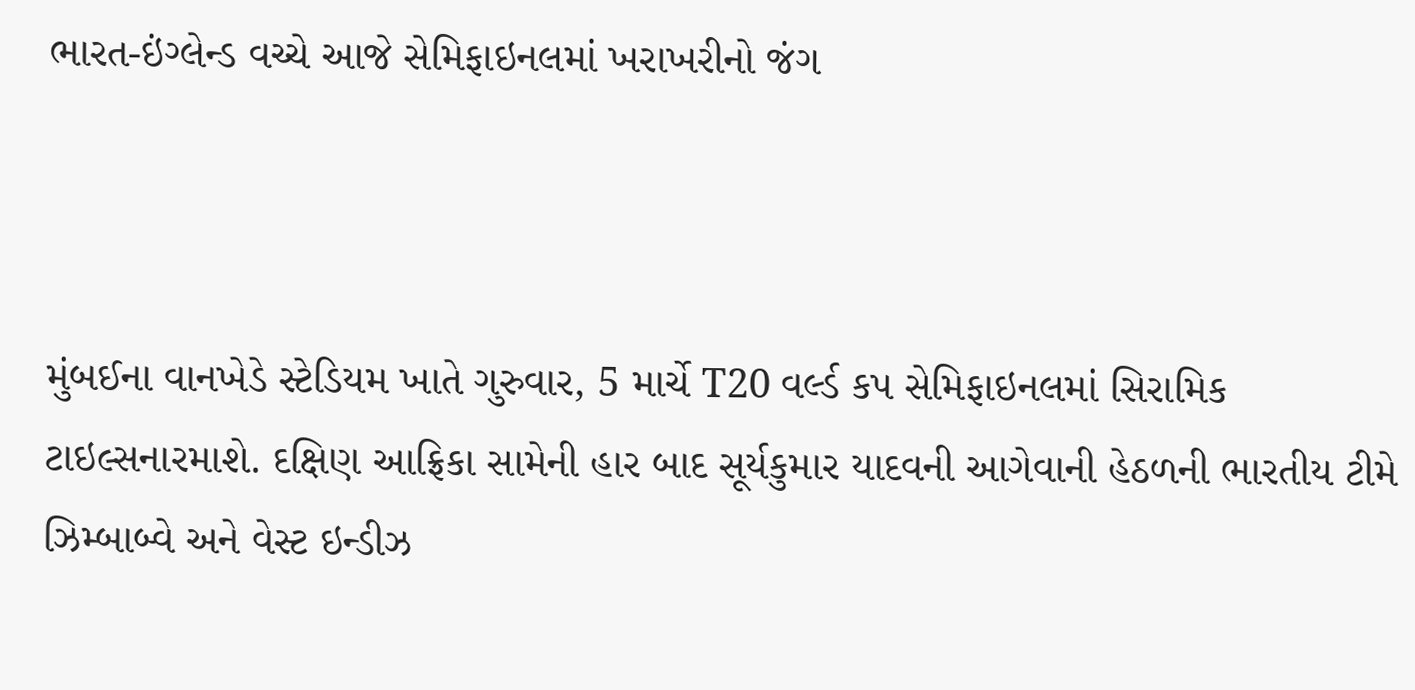ભારત-ઇંગ્લેન્ડ વચ્ચે આજે સેમિફાઇનલમાં ખરાખરીનો જંગ



મુંબઈના વાનખેડે સ્ટેડિયમ ખાતે ગુરુવાર, 5 માર્ચે T20 વર્લ્ડ કપ સેમિફાઇનલમાં સિરામિક ટાઇલ્સનારમાશે. દક્ષિણ આફ્રિકા સામેની હાર બાદ સૂર્યકુમાર યાદવની આગેવાની હેઠળની ભારતીય ટીમે ઝિમ્બાબ્વે અને વેસ્ટ ઇન્ડીઝ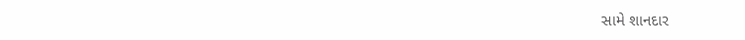સામે શાનદાર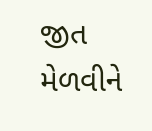જીત મેળવીને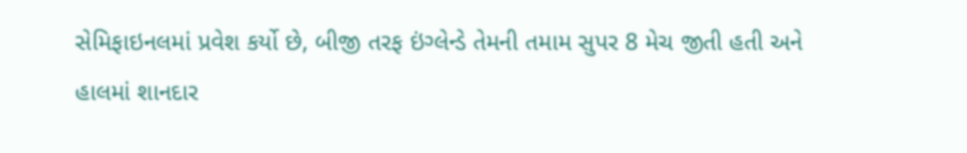સેમિફાઇનલમાં પ્રવેશ કર્યો છે, બીજી તરફ ઇંગ્લેન્ડે તેમની તમામ સુપર 8 મેચ જીતી હતી અને હાલમાં શાનદાર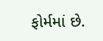ફોર્મમાં છે.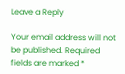Leave a Reply

Your email address will not be published. Required fields are marked *